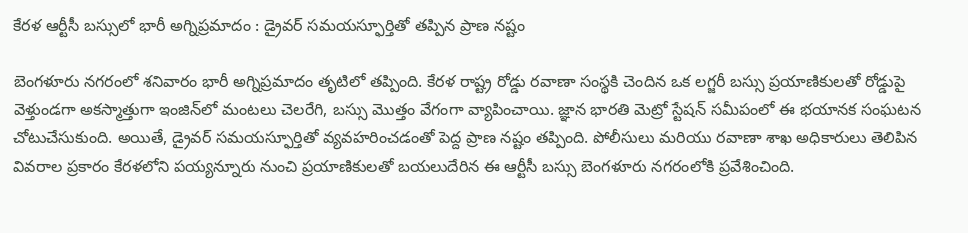కేరళ ఆర్టీసీ బస్సులో భారీ అగ్నిప్రమాదం : డ్రైవర్ సమయస్ఫూర్తితో తప్పిన ప్రాణ నష్టం

బెంగళూరు నగరంలో శనివారం భారీ అగ్నిప్రమాదం తృటిలో తప్పింది. కేరళ రాష్ట్ర రోడ్డు రవాణా సంస్థకి చెందిన ఒక లగ్జరీ బస్సు ప్రయాణికులతో రోడ్డుపై వెళ్తుండగా అకస్మాత్తుగా ఇంజిన్‌లో మంటలు చెలరేగి, బస్సు మొత్తం వేగంగా వ్యాపించాయి. జ్ఞాన భారతి మెట్రో స్టేషన్ సమీపంలో ఈ భయానక సంఘటన చోటుచేసుకుంది. అయితే, డ్రైవర్ సమయస్ఫూర్తితో వ్యవహరించడంతో పెద్ద ప్రాణ నష్టం తప్పింది. పోలీసులు మరియు రవాణా శాఖ అధికారులు తెలిపిన వివరాల ప్రకారం కేరళలోని పయ్యన్నూరు నుంచి ప్రయాణికులతో బయలుదేరిన ఈ ఆర్టీసీ బస్సు బెంగళూరు నగరంలోకి ప్రవేశించింది.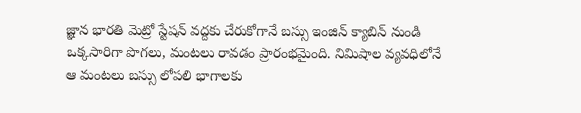జ్ఞాన భారతి మెట్రో స్టేషన్ వద్దకు చేరుకోగానే బస్సు ఇంజిన్ క్యాబిన్ నుండి ఒక్కసారిగా పొగలు, మంటలు రావడం ప్రారంభమైంది. నిమిషాల వ్యవధిలోనే ఆ మంటలు బస్సు లోపలి భాగాలకు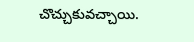చొచ్చుకువచ్చాయి.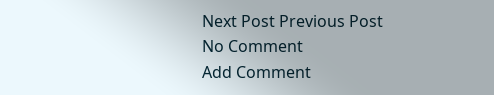Next Post Previous Post
No Comment
Add Comment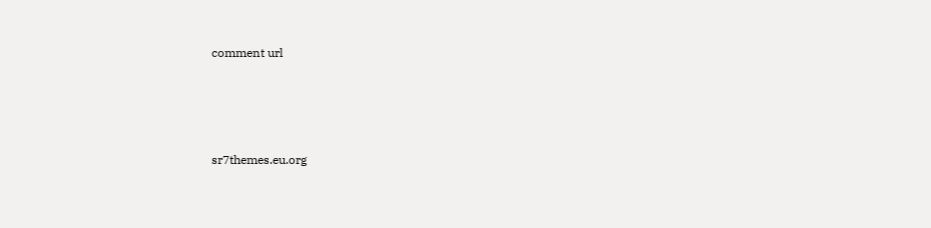comment url




sr7themes.eu.org